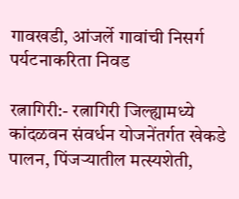गावखडी, आंजर्ले गावांची निसर्ग पर्यटनाकरिता निवड

रत्नागिरी:- रत्नागिरी जिल्ह्यामध्ये कांदळवन संवर्धन योजनेंतर्गत खेकडे पालन, पिंजर्‍यातील मत्स्यशेती,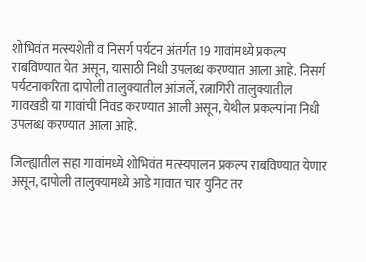शोभिवंत मत्स्यशेती व निसर्ग पर्यटन अंतर्गत 19 गावांमध्ये प्रकल्प राबविण्यात येत असून, यासाठी निधी उपलब्ध करण्यात आला आहे. निसर्ग पर्यटनाकरिता दापोली तालुक्यातील आंजर्ले, रत्नागिरी तालुक्यातील गावखडी या गावांची निवड करण्यात आली असून, येथील प्रकल्पांना निधी उपलब्ध करण्यात आला आहे.

जिल्ह्यातील सहा गावांमध्ये शोभिवंत मत्स्यपालन प्रकल्प राबविण्यात येणार असून, दापोली तालुक्यामध्ये आडे गावात चार युनिट तर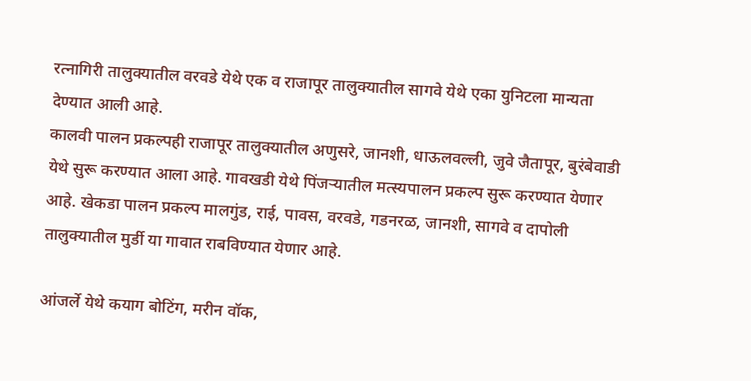रत्नागिरी तालुक्यातील वरवडे येथे एक व राजापूर तालुक्यातील सागवे येथे एका युनिटला मान्यता देण्यात आली आहे.
कालवी पालन प्रकल्पही राजापूर तालुक्यातील अणुसरे, जानशी, धाऊलवल्ली, जुवे जैतापूर, बुरंबेवाडी येथे सुरू करण्यात आला आहे. गावखडी येथे पिंजर्‍यातील मत्स्यपालन प्रकल्प सुरू करण्यात येणार आहे. खेकडा पालन प्रकल्प मालगुंड, राई, पावस, वरवडे, गडनरळ, जानशी, सागवे व दापोली तालुक्यातील मुर्डी या गावात राबविण्यात येणार आहे.

आंजर्ले येथे कयाग बोटिंग, मरीन वॉक,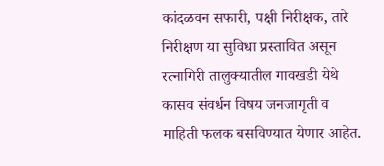कांदळवन सफारी, पक्षी निरीक्षक, तारे निरीक्षण या सुविधा प्रस्तावित असून रत्नागिरी तालुक्यातील गावखडी येथे कासव संवर्धन विषय जनजागृती व माहिती फलक बसविण्यात येणार आहेत.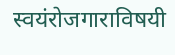स्वयंरोजगाराविषयी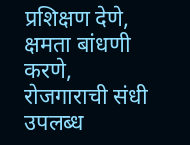प्रशिक्षण देणे, क्षमता बांधणी करणे, रोजगाराची संधी उपलब्ध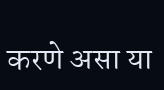करणे असा या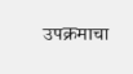उपक्रमाचा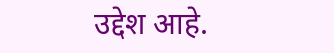उद्देश आहे.